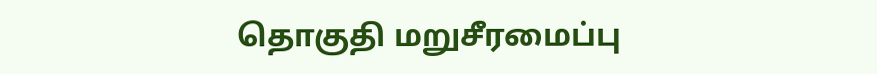தொகுதி மறுசீரமைப்பு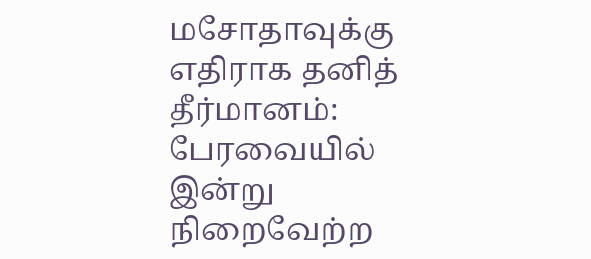மசோதாவுக்கு எதிராக தனித் தீர்மானம்: பேரவையில் இன்று நிறைவேற்ற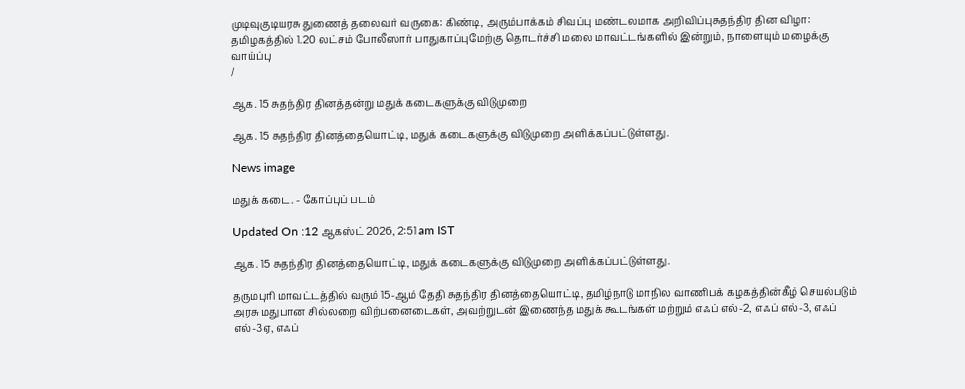முடிவுகுடியரசு துணைத் தலைவர் வருகை: கிண்டி, அரும்பாக்கம் சிவப்பு மண்டலமாக அறிவிப்புசுதந்திர தின விழா: தமிழகத்தில் 1.20 லட்சம் போலீஸார் பாதுகாப்புமேற்கு தொடர்ச்சி மலை மாவட்டங்களில் இன்றும், நாளையும் மழைக்கு வாய்ப்பு
/

ஆக. 15 சுதந்திர தினத்தன்று மதுக் கடைகளுக்கு விடுமுறை

ஆக. 15 சுதந்திர தினத்தையொட்டி, மதுக் கடைகளுக்கு விடுமுறை அளிக்கப்பட்டுள்ளது.

News image

மதுக் கடை. - கோப்புப் படம்

Updated On :12 ஆகஸ்ட் 2026, 2:51 am IST

ஆக. 15 சுதந்திர தினத்தையொட்டி, மதுக் கடைகளுக்கு விடுமுறை அளிக்கப்பட்டுள்ளது.

தருமபுரி மாவட்டத்தில் வரும் 15-ஆம் தேதி சுதந்திர தினத்தையொட்டி, தமிழ்நாடு மாநில வாணிபக் கழகத்தின்கீழ் செயல்படும் அரசு மதுபான சில்லறை விற்பனைடைகள், அவற்றுடன் இணைந்த மதுக் கூடங்கள் மற்றும் எஃப் எல்-2, எஃப் எல்-3, எஃப் எல்-3ஏ, எஃப்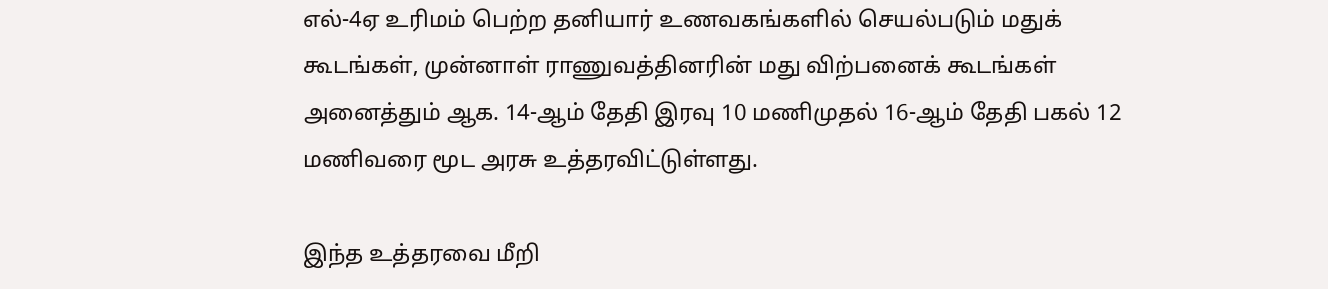எல்-4ஏ உரிமம் பெற்ற தனியார் உணவகங்களில் செயல்படும் மதுக் கூடங்கள், முன்னாள் ராணுவத்தினரின் மது விற்பனைக் கூடங்கள் அனைத்தும் ஆக. 14-ஆம் தேதி இரவு 10 மணிமுதல் 16-ஆம் தேதி பகல் 12 மணிவரை மூட அரசு உத்தரவிட்டுள்ளது.

இந்த உத்தரவை மீறி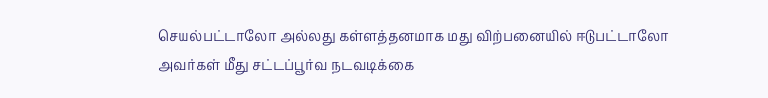செயல்பட்டாலோ அல்லது கள்ளத்தனமாக மது விற்பனையில் ஈடுபட்டாலோ அவர்கள் மீது சட்டப்பூர்வ நடவடிக்கை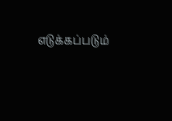எடுக்கப்படும்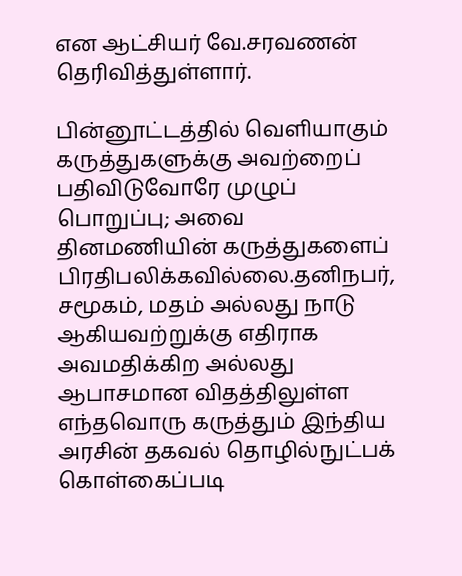என ஆட்சியர் வே.சரவணன் தெரிவித்துள்ளார்.

பின்னூட்டத்தில் வெளியாகும் கருத்துகளுக்கு அவற்றைப் பதிவிடுவோரே முழுப் பொறுப்பு; அவை தினமணியின் கருத்துகளைப் பிரதிபலிக்கவில்லை.தனிநபர், சமூகம், மதம் அல்லது நாடு ஆகியவற்றுக்கு எதிராக அவமதிக்கிற அல்லது ஆபாசமான விதத்திலுள்ள எந்தவொரு கருத்தும் இந்திய அரசின் தகவல் தொழில்நுட்பக் கொள்கைப்படி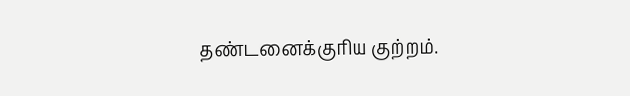தண்டனைக்குரிய குற்றம்.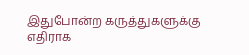இதுபோன்ற கருத்துகளுக்கு எதிராக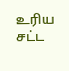உரிய சட்ட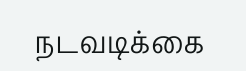நடவடிக்கை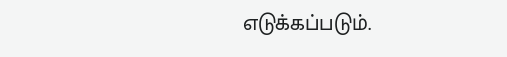எடுக்கப்படும்.